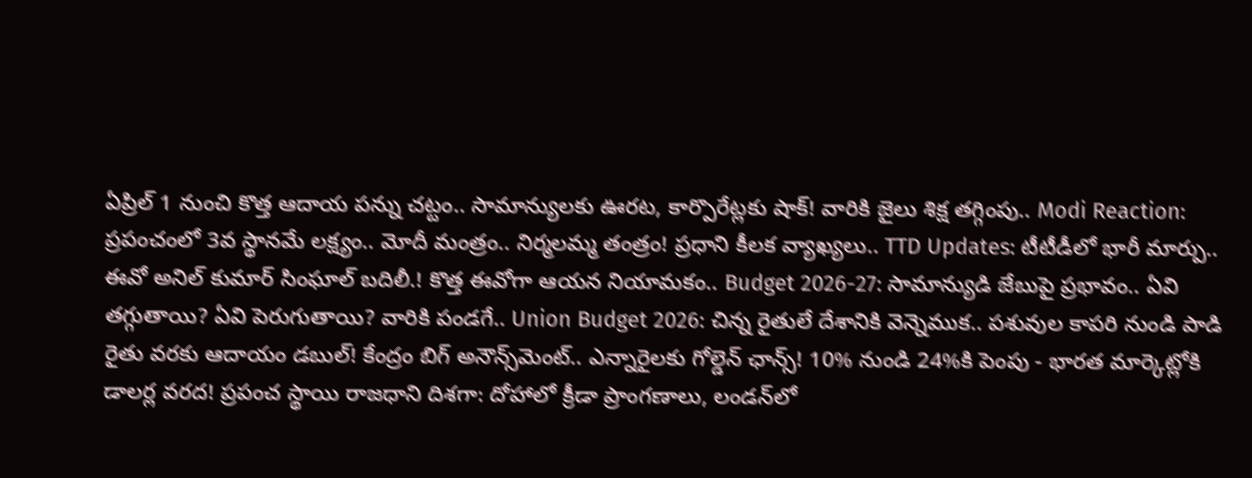ఏప్రిల్ 1 నుంచి కొత్త ఆదాయ పన్ను చట్టం.. సామాన్యులకు ఊరట, కార్పొరేట్లకు షాక్! వారికి జైలు శిక్ష తగ్గింపు.. Modi Reaction: ప్రపంచంలో 3వ స్థానమే లక్ష్యం.. మోదీ మంత్రం.. నిర్మలమ్మ తంత్రం! ప్రధాని కీలక వ్యాఖ్యలు.. TTD Updates: టీటీడీలో భారీ మార్పు.. ఈవో అనిల్ కుమార్ సింఘాల్ బదిలీ.! కొత్త ఈవోగా ఆయన నియామకం.. Budget 2026-27: సామాన్యుడి జేబుపై ప్రభావం.. ఏవి తగ్గుతాయి? ఏవి పెరుగుతాయి? వారికి పండగే.. Union Budget 2026: చిన్న రైతులే దేశానికి వెన్నెముక.. పశువుల కాపరి నుండి పాడి రైతు వరకు ఆదాయం డబుల్! కేంద్రం బిగ్ అనౌన్స్‌మెంట్.. ఎన్నారైలకు గోల్డెన్ ఛాన్స్! 10% నుండి 24%కి పెంపు - భారత మార్కెట్లోకి డాలర్ల వరద! ప్రపంచ స్థాయి రాజధాని దిశగా: దోహాలో క్రీడా ప్రాంగణాలు, లండన్‌లో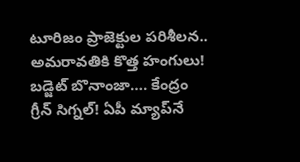టూరిజం ప్రాజెక్టుల పరిశీలన.. అమరావతికి కొత్త హంగులు! బడ్జెట్ బొనాంజా…. కేంద్రం గ్రీన్ సిగ్నల్! ఏపీ మ్యాప్‌నే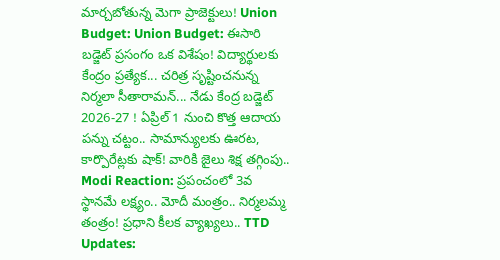మార్చబోతున్న మెగా ప్రాజెక్టులు! Union Budget: Union Budget: ఈసారి బడ్జెట్ ప్రసంగం ఒక విశేషం! విద్యార్థులకు కేంద్రం ప్రత్యేక... చరిత్ర సృష్టించనున్న నిర్మలా సీతారామన్... నేడు కేంద్ర బడ్జెట్ 2026-27 ! ఏప్రిల్ 1 నుంచి కొత్త ఆదాయ పన్ను చట్టం.. సామాన్యులకు ఊరట, కార్పొరేట్లకు షాక్! వారికి జైలు శిక్ష తగ్గింపు.. Modi Reaction: ప్రపంచంలో 3వ స్థానమే లక్ష్యం.. మోదీ మంత్రం.. నిర్మలమ్మ తంత్రం! ప్రధాని కీలక వ్యాఖ్యలు.. TTD Updates: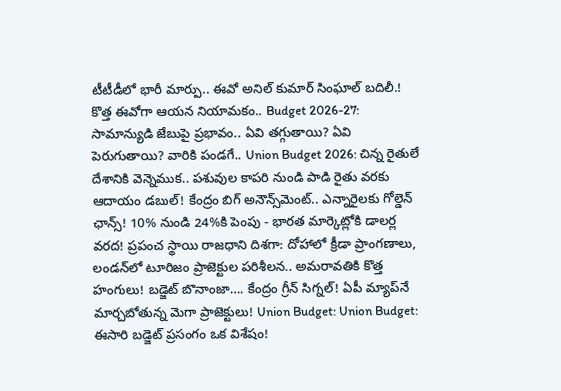టీటీడీలో భారీ మార్పు.. ఈవో అనిల్ కుమార్ సింఘాల్ బదిలీ.! కొత్త ఈవోగా ఆయన నియామకం.. Budget 2026-27: సామాన్యుడి జేబుపై ప్రభావం.. ఏవి తగ్గుతాయి? ఏవి పెరుగుతాయి? వారికి పండగే.. Union Budget 2026: చిన్న రైతులే దేశానికి వెన్నెముక.. పశువుల కాపరి నుండి పాడి రైతు వరకు ఆదాయం డబుల్! కేంద్రం బిగ్ అనౌన్స్‌మెంట్.. ఎన్నారైలకు గోల్డెన్ ఛాన్స్! 10% నుండి 24%కి పెంపు - భారత మార్కెట్లోకి డాలర్ల వరద! ప్రపంచ స్థాయి రాజధాని దిశగా: దోహాలో క్రీడా ప్రాంగణాలు, లండన్‌లో టూరిజం ప్రాజెక్టుల పరిశీలన.. అమరావతికి కొత్త హంగులు! బడ్జెట్ బొనాంజా…. కేంద్రం గ్రీన్ సిగ్నల్! ఏపీ మ్యాప్‌నే మార్చబోతున్న మెగా ప్రాజెక్టులు! Union Budget: Union Budget: ఈసారి బడ్జెట్ ప్రసంగం ఒక విశేషం!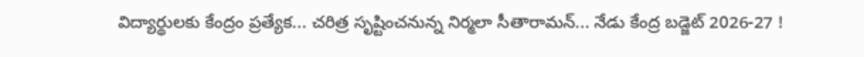విద్యార్థులకు కేంద్రం ప్రత్యేక... చరిత్ర సృష్టించనున్న నిర్మలా సీతారామన్... నేడు కేంద్ర బడ్జెట్ 2026-27 !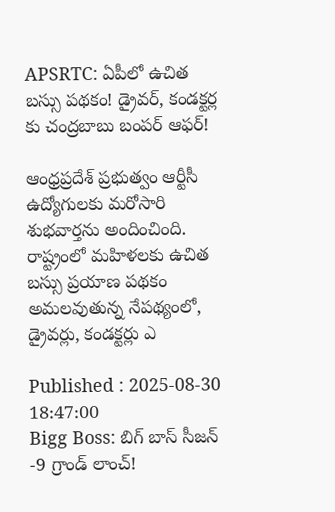APSRTC: ఏపీలో ఉచిత బస్సు పథకం! డ్రైవర్, కండక్టర్ల కు చంద్రబాబు బంపర్ ఆఫర్!

ఆంధ్రప్రదేశ్ ప్రభుత్వం ఆర్టీసీ ఉద్యోగులకు మరోసారి శుభవార్తను అందించింది. రాష్ట్రంలో మహిళలకు ఉచిత బస్సు ప్రయాణ పథకం అమలవుతున్న నేపథ్యంలో, డ్రైవర్లు, కండక్టర్లు ఎ

Published : 2025-08-30 18:47:00
Bigg Boss: బిగ్ బాస్ సీజన్ -9 గ్రాండ్ లాంచ్!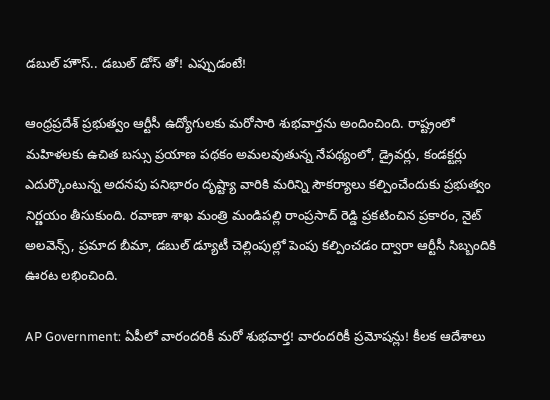డబుల్ హౌస్.. డబుల్ డోస్ తో! ఎప్పుడంటే!

ఆంధ్రప్రదేశ్ ప్రభుత్వం ఆర్టీసీ ఉద్యోగులకు మరోసారి శుభవార్తను అందించింది. రాష్ట్రంలో మహిళలకు ఉచిత బస్సు ప్రయాణ పథకం అమలవుతున్న నేపథ్యంలో, డ్రైవర్లు, కండక్టర్లు ఎదుర్కొంటున్న అదనపు పనిభారం దృష్ట్యా వారికి మరిన్ని సౌకర్యాలు కల్పించేందుకు ప్రభుత్వం నిర్ణయం తీసుకుంది. రవాణా శాఖ మంత్రి మండిపల్లి రాంప్రసాద్ రెడ్డి ప్రకటించిన ప్రకారం, నైట్ అలవెన్స్, ప్రమాద బీమా, డబుల్ డ్యూటీ చెల్లింపుల్లో పెంపు కల్పించడం ద్వారా ఆర్టీసీ సిబ్బందికి ఊరట లభించింది.

AP Government: ఏపీలో వారందరికీ మరో శుభవార్త! వారందరికీ ప్రమోషన్లు! కీలక ఆదేశాలు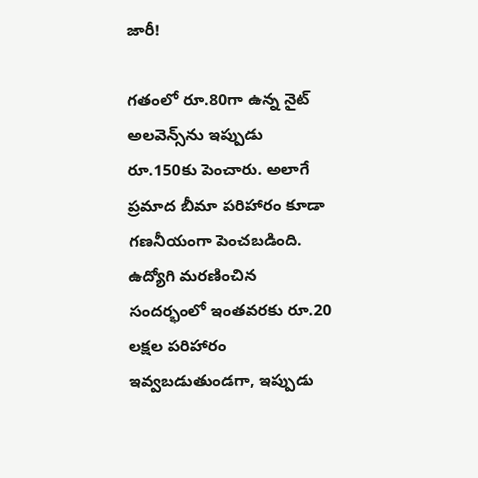జారీ!

గతంలో రూ.80గా ఉన్న నైట్ అలవెన్స్‌ను ఇప్పుడు రూ.150కు పెంచారు. అలాగే ప్రమాద బీమా పరిహారం కూడా గణనీయంగా పెంచబడింది. ఉద్యోగి మరణించిన సందర్భంలో ఇంతవరకు రూ.20 లక్షల పరిహారం ఇవ్వబడుతుండగా, ఇప్పుడు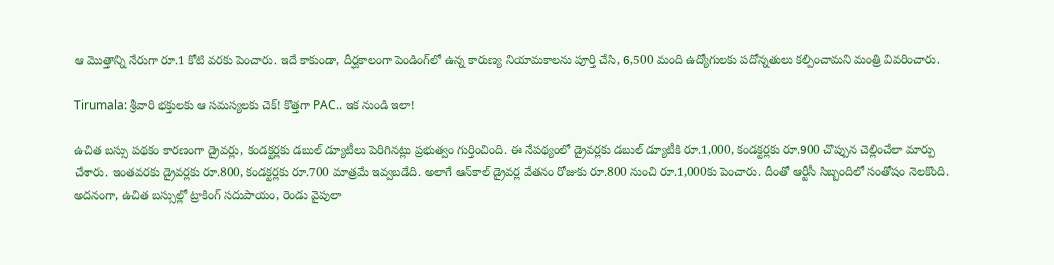ఆ మొత్తాన్ని నేరుగా రూ.1 కోటి వరకు పెంచారు. ఇదే కాకుండా, దీర్ఘకాలంగా పెండింగ్‌లో ఉన్న కారుణ్య నియామకాలను పూర్తి చేసి, 6,500 మంది ఉద్యోగులకు పదోన్నతులు కల్పించామని మంత్రి వివరించారు.

Tirumala: శ్రీవారి భక్తులకు ఆ సమస్యలకు చెక్! కొత్తగా PAC.. ఇక నుండి ఇలా!

ఉచిత బస్సు పథకం కారణంగా డ్రైవర్లు, కండక్టర్లకు డబుల్ డ్యూటీలు పెరిగినట్లు ప్రభుత్వం గుర్తించింది. ఈ నేపథ్యంలో డ్రైవర్లకు డబుల్ డ్యూటీకి రూ.1,000, కండక్టర్లకు రూ.900 చొప్పున చెల్లించేలా మార్పు చేశారు. ఇంతవరకు డ్రైవర్లకు రూ.800, కండక్టర్లకు రూ.700 మాత్రమే ఇవ్వబడేది. అలాగే ఆన్‌కాల్ డ్రైవర్ల వేతనం రోజుకు రూ.800 నుంచి రూ.1,000కు పెంచారు. దీంతో ఆర్టీసీ సిబ్బందిలో సంతోషం నెలకొంది. అదనంగా, ఉచిత బస్సుల్లో ట్రాకింగ్ సదుపాయం, రెండు వైపులా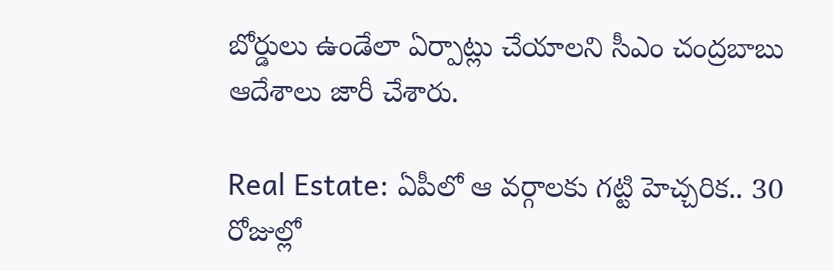బోర్డులు ఉండేలా ఏర్పాట్లు చేయాలని సీఎం చంద్రబాబు ఆదేశాలు జారీ చేశారు.

Real Estate: ఏపీలో ఆ వర్గాలకు గట్టి హెచ్చరిక.. 30 రోజుల్లో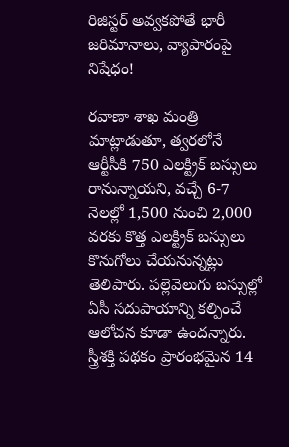రిజిస్టర్ అవ్వకపోతే భారీ జరిమానాలు, వ్యాపారంపై నిషేధం!

రవాణా శాఖ మంత్రి మాట్లాడుతూ, త్వరలోనే ఆర్టీసీకి 750 ఎలక్ట్రిక్ బస్సులు రానున్నాయని, వచ్చే 6-7 నెలల్లో 1,500 నుంచి 2,000 వరకు కొత్త ఎలక్ట్రిక్ బస్సులు కొనుగోలు చేయనున్నట్లు తెలిపారు. పల్లెవెలుగు బస్సుల్లో ఏసీ సదుపాయాన్ని కల్పించే ఆలోచన కూడా ఉందన్నారు. స్త్రీశక్తి పథకం ప్రారంభమైన 14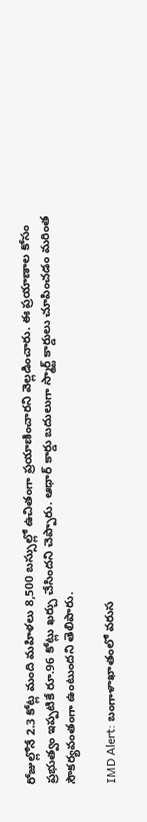రోజుల్లోనే 2.3 కోట్ల మంది మహిళలు 8,500 బస్సుల్లో ఉచితంగా ప్రయాణించారని వెల్లడించారు. ఈ ప్రయాణాల కోసం ప్రభుత్వం ఇప్పటికే రూ.96 కోట్లు ఖర్చు చేసిందని చెప్పారు. ఆధార్ కార్డు బదులుగా స్మార్ట్ కార్డులు చూపించడం మరింత సౌకర్యవంతంగా ఉంటుందని తెలిపారు.

IMD Alert: బంగాళాఖాతంలో వరుస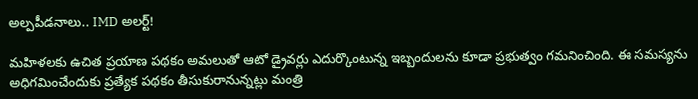అల్పపీడనాలు.. IMD అలర్ట్!

మహిళలకు ఉచిత ప్రయాణ పథకం అమలుతో ఆటో డ్రైవర్లు ఎదుర్కొంటున్న ఇబ్బందులను కూడా ప్రభుత్వం గమనించింది. ఈ సమస్యను అధిగమించేందుకు ప్రత్యేక పథకం తీసుకురానున్నట్లు మంత్రి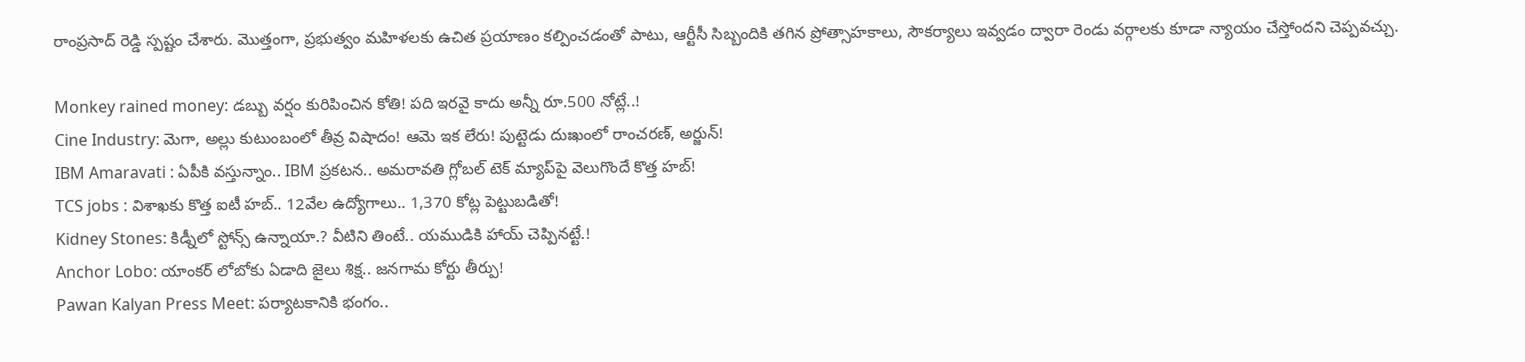రాంప్రసాద్ రెడ్డి స్పష్టం చేశారు. మొత్తంగా, ప్రభుత్వం మహిళలకు ఉచిత ప్రయాణం కల్పించడంతో పాటు, ఆర్టీసీ సిబ్బందికి తగిన ప్రోత్సాహకాలు, సౌకర్యాలు ఇవ్వడం ద్వారా రెండు వర్గాలకు కూడా న్యాయం చేస్తోందని చెప్పవచ్చు.

Monkey rained money: డబ్బు వర్షం కురిపించిన కోతి! పది ఇరవై కాదు అన్నీ రూ.500 నోట్లే..!
Cine Industry: మెగా, అల్లు కుటుంబంలో తీవ్ర విషాదం! ఆమె ఇక లేరు! పుట్టెడు దుఃఖంలో రాంచరణ్, అర్జున్!
IBM Amaravati : ఏపీకి వస్తున్నాం.. IBM ప్రకటన.. అమరావతి గ్లోబల్ టెక్ మ్యాప్‌పై వెలుగొందే కొత్త హబ్!
TCS jobs : విశాఖకు కొత్త ఐటీ హబ్.. 12వేల ఉద్యోగాలు.. 1,370 కోట్ల పెట్టుబడితో!
Kidney Stones: కిడ్నీలో స్టోన్స్ ఉన్నాయా.? వీటిని తింటే.. యముడికి హాయ్ చెప్పినట్టే.!
Anchor Lobo: యాంకర్ లోబోకు ఏడాది జైలు శిక్ష.. జనగామ కోర్టు తీర్పు!
Pawan Kalyan Press Meet: పర్యాటకానికి భంగం..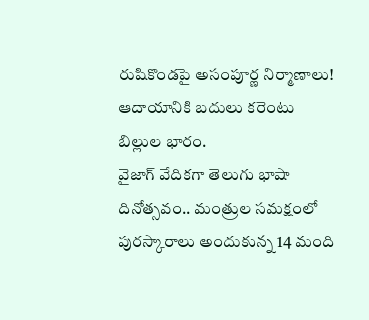రుషికొండపై అసంపూర్ణ నిర్మాణాలు! ఆదాయానికి బదులు కరెంటు బిల్లుల భారం.
వైజాగ్ వేదికగా తెలుగు భాషా దినోత్సవం.. మంత్రుల సమక్షంలో పురస్కారాలు అందుకున్న 14 మంది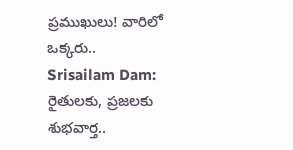ప్రముఖులు! వారిలో ఒక్కరు..
Srisailam Dam: రైతులకు, ప్రజలకు శుభవార్త..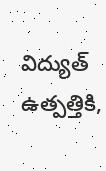విద్యుత్ ఉత్పత్తికి,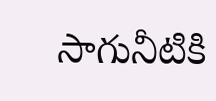సాగునీటికి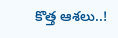కొత్త ఆశలు..!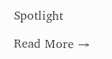Spotlight

Read More →